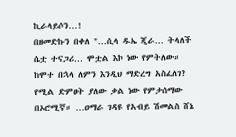ኪራላይሶን…!
በዘመድኩን በቀለ "…ሲላ ዱኤ ጂራ… ትላለች ሴቷ ተናጋሪ… ሞቷል እኮ ነው የምትለው። ከሞተ በኋላ ለምን እንዲህ ማድረግ አስፈለገ? የሚል ድምፀት ያለው ቃል ነው የምታሰማው በኦሮሚኛ። …ዐማራ ገዳዩ የአብይ ሽመልስ ሸኔ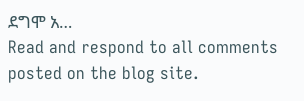ደግሞ አ…
Read and respond to all comments posted on the blog site.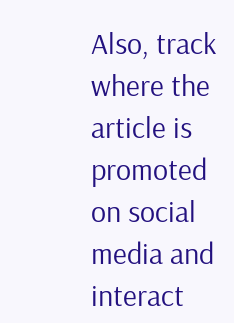Also, track where the article is promoted on social media and interact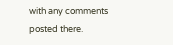with any comments posted there.